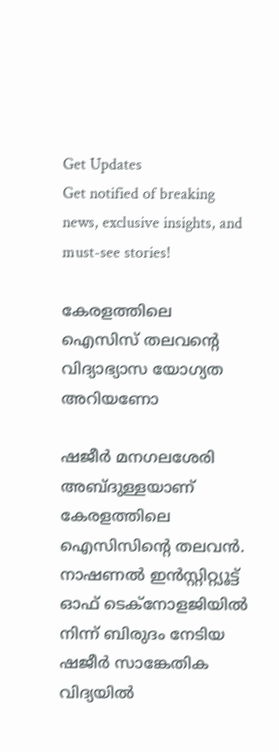Get Updates
Get notified of breaking news, exclusive insights, and must-see stories!

കേരളത്തിലെ ഐസിസ് തലവന്റെ വിദ്യാഭ്യാസ യോഗ്യത അറിയണോ

ഷജീര്‍ മനഗലശേരി അബ്ദുള്ളയാണ് കേരളത്തിലെ ഐസിസിന്റെ തലവന്‍. നാഷണല്‍ ഇന്‍സ്റ്റിറ്റ്യൂട്ട് ഓഫ് ടെക്‌നോളജിയില്‍ നിന്ന് ബിരുദം നേടിയ ഷജീര്‍ സാങ്കേതിക വിദ്യയില്‍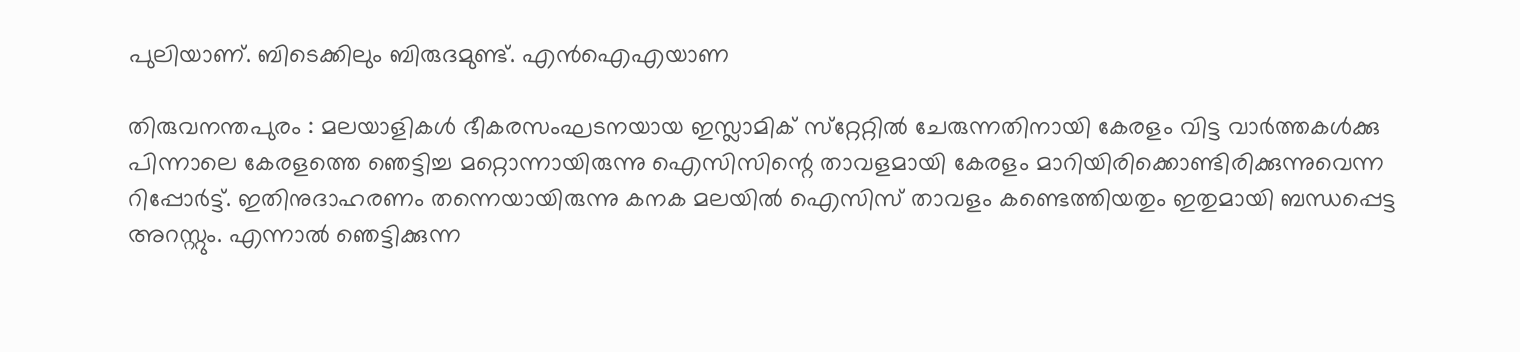പുലിയാണ്. ബിടെക്കിലും ബിരുദമുണ്ട്. എന്‍ഐഎയാണ

തിരുവനന്തപുരം : മലയാളികള്‍ ഭീകരസംഘടനയായ ഇസ്ലാമിക് സ്‌റ്റേറ്റില്‍ ചേരുന്നതിനായി കേരളം വിട്ട വാര്‍ത്തകള്‍ക്കു പിന്നാലെ കേരളത്തെ ഞെട്ടിച്ച മറ്റൊന്നായിരുന്നു ഐസിസിന്റെ താവളമായി കേരളം മാറിയിരിക്കൊണ്ടിരിക്കുന്നുവെന്ന റിപ്പോര്‍ട്ട്. ഇതിനുദാഹരണം തന്നെയായിരുന്നു കനക മലയില്‍ ഐസിസ് താവളം കണ്ടെത്തിയതും ഇതുമായി ബന്ധപ്പെട്ട അറസ്റ്റും. എന്നാല്‍ ഞെട്ടിക്കുന്ന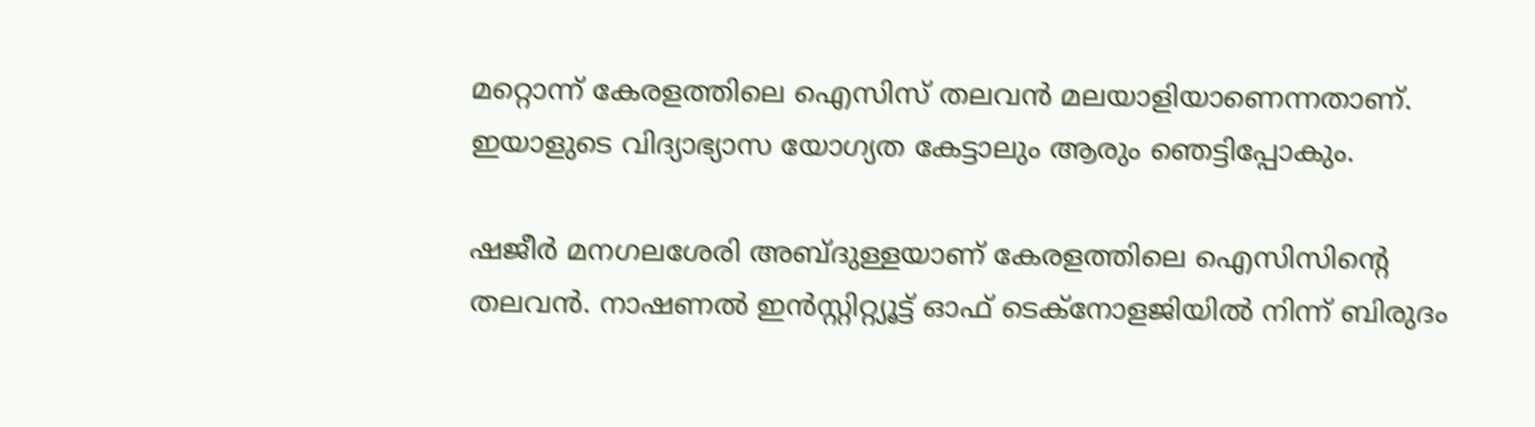മറ്റൊന്ന് കേരളത്തിലെ ഐസിസ് തലവന്‍ മലയാളിയാണെന്നതാണ്. ഇയാളുടെ വിദ്യാഭ്യാസ യോഗ്യത കേട്ടാലും ആരും ഞെട്ടിപ്പോകും.

ഷജീര്‍ മനഗലശേരി അബ്ദുള്ളയാണ് കേരളത്തിലെ ഐസിസിന്റെ തലവന്‍. നാഷണല്‍ ഇന്‍സ്റ്റിറ്റ്യൂട്ട് ഓഫ് ടെക്‌നോളജിയില്‍ നിന്ന് ബിരുദം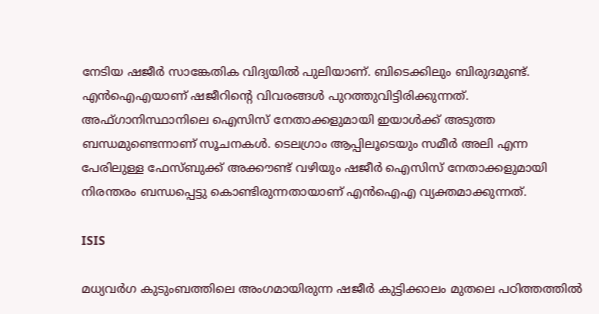നേടിയ ഷജീര്‍ സാങ്കേതിക വിദ്യയില്‍ പുലിയാണ്. ബിടെക്കിലും ബിരുദമുണ്ട്. എന്‍ഐഎയാണ് ഷജീറിന്റെ വിവരങ്ങള്‍ പുറത്തുവിട്ടിരിക്കുന്നത്. അഫ്ഗാനിസ്ഥാനിലെ ഐസിസ് നേതാക്കളുമായി ഇയാള്‍ക്ക് അടുത്ത ബന്ധമുണ്ടെന്നാണ് സൂചനകള്‍. ടെലഗ്രാം ആപ്പിലൂടെയും സമീര്‍ അലി എന്ന പേരിലുള്ള ഫേസ്ബുക്ക് അക്കൗണ്ട് വഴിയും ഷജീര്‍ ഐസിസ് നേതാക്കളുമായി നിരന്തരം ബന്ധപ്പെട്ടു കൊണ്ടിരുന്നതായാണ് എന്‍ഐഎ വ്യക്തമാക്കുന്നത്.

ISIS

മധ്യവര്‍ഗ കുടുംബത്തിലെ അംഗമായിരുന്ന ഷജീര്‍ കുട്ടിക്കാലം മുതലെ പഠിത്തത്തില്‍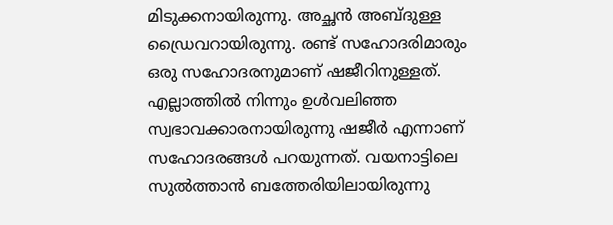മിടുക്കനായിരുന്നു. അച്ഛന്‍ അബ്ദുള്ള ഡ്രൈവറായിരുന്നു. രണ്ട് സഹോദരിമാരും ഒരു സഹോദരനുമാണ് ഷജീറിനുള്ളത്. എല്ലാത്തില്‍ നിന്നും ഉള്‍വലിഞ്ഞ സ്വഭാവക്കാരനായിരുന്നു ഷജീര്‍ എന്നാണ് സഹോദരങ്ങള്‍ പറയുന്നത്. വയനാട്ടിലെ സുല്‍ത്താന്‍ ബത്തേരിയിലായിരുന്നു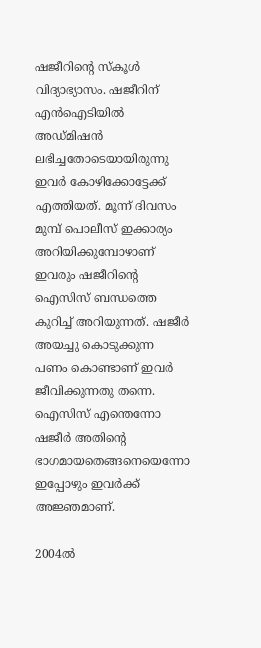ഷജീറിന്റെ സ്‌കൂള്‍ വിദ്യാഭ്യാസം. ഷജീറിന് എന്‍ഐടിയില്‍ അഡ്മിഷന്‍ ലഭിച്ചതോടെയായിരുന്നു ഇവര്‍ കോഴിക്കോട്ടേക്ക് എത്തിയത്. മൂന്ന് ദിവസം മുമ്പ് പൊലീസ് ഇക്കാര്യം അറിയിക്കുമ്പോഴാണ് ഇവരും ഷജീറിന്റെ ഐസിസ് ബന്ധത്തെ കുറിച്ച് അറിയുന്നത്. ഷജീര്‍ അയച്ചു കൊടുക്കുന്ന പണം കൊണ്ടാണ് ഇവര്‍ ജീവിക്കുന്നതു തന്നെ. ഐസിസ് എന്തെന്നോ ഷജീര്‍ അതിന്റെ ഭാഗമായതെങ്ങനെയെന്നോ ഇപ്പോഴും ഇവര്‍ക്ക് അജ്ഞമാണ്.

2004ല്‍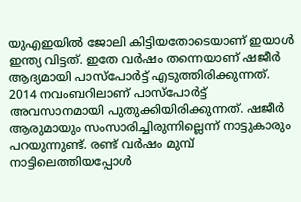യുഎഇയില്‍ ജോലി കിട്ടിയതോടെയാണ് ഇയാള്‍ ഇന്ത്യ വിട്ടത്. ഇതേ വര്‍ഷം തന്നെയാണ് ഷജീര്‍ ആദ്യമായി പാസ്‌പോര്‍ട്ട് എടുത്തിരിക്കുന്നത്. 2014 നവംബറിലാണ് പാസ്‌പോര്‍ട്ട് അവസാനമായി പുതുക്കിയിരിക്കുന്നത്. ഷജീര്‍ ആരുമായും സംസാരിച്ചിരുന്നില്ലെന്ന് നാട്ടുകാരും പറയുന്നുണ്ട്. രണ്ട് വര്‍ഷം മുമ്പ് നാട്ടിലെത്തിയപ്പോള്‍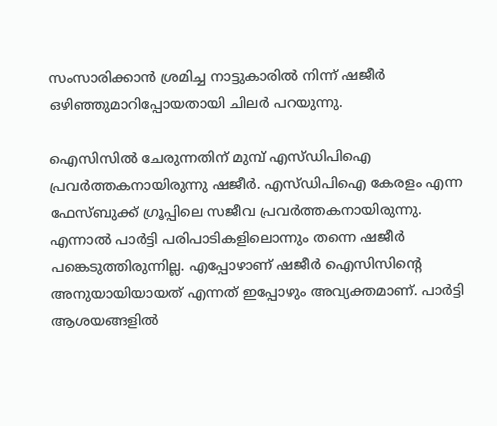സംസാരിക്കാന്‍ ശ്രമിച്ച നാട്ടുകാരില്‍ നിന്ന് ഷജീര്‍ ഒഴിഞ്ഞുമാറിപ്പോയതായി ചിലര്‍ പറയുന്നു.

ഐസിസില്‍ ചേരുന്നതിന് മുമ്പ് എസ്ഡിപിഐ പ്രവര്‍ത്തകനായിരുന്നു ഷജീര്‍. എസ്ഡിപിഐ കേരളം എന്ന ഫേസ്ബുക്ക് ഗ്രൂപ്പിലെ സജീവ പ്രവര്‍ത്തകനായിരുന്നു. എന്നാല്‍ പാര്‍ട്ടി പരിപാടികളിലൊന്നും തന്നെ ഷജീര്‍ പങ്കെടുത്തിരുന്നില്ല. എപ്പോഴാണ് ഷജീര്‍ ഐസിസിന്റെ അനുയായിയായത് എന്നത് ഇപ്പോഴും അവ്യക്തമാണ്. പാര്‍ട്ടി ആശയങ്ങളില്‍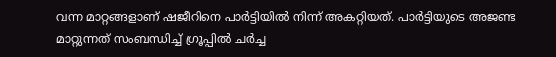വന്ന മാറ്റങ്ങളാണ് ഷജീറിനെ പാര്‍ട്ടിയില്‍ നിന്ന് അകറ്റിയത്. പാര്‍ട്ടിയുടെ അജണ്ട മാറ്റുന്നത് സംബന്ധിച്ച് ഗ്രൂപ്പില്‍ ചര്‍ച്ച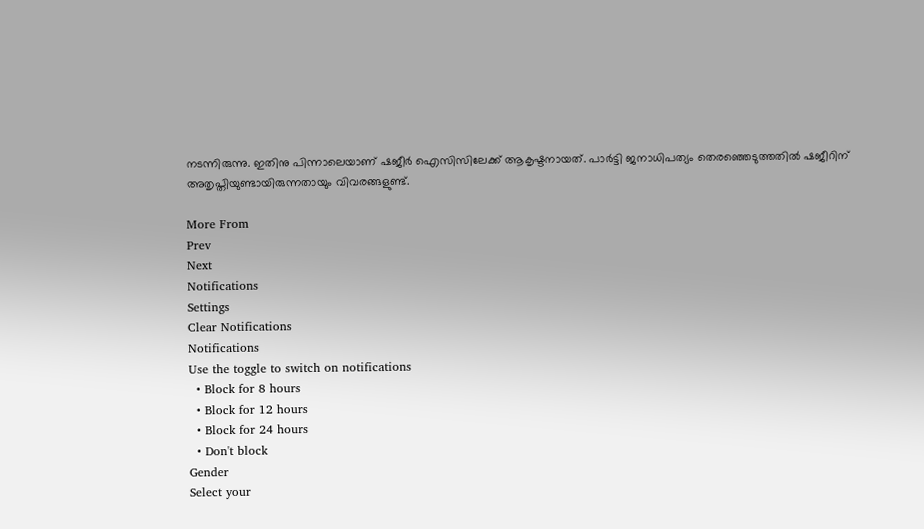നടന്നിരുന്നു. ഇതിനു പിന്നാലെയാണ് ഷജീര്‍ ഐസിസിലേക്ക് ആകൃഷ്ടനായത്. പാര്‍ട്ടി ജനാധിപത്യം തെരഞ്ഞെടുത്തതില്‍ ഷജീറിന് അതൃപ്തിയുണ്ടായിരുന്നതായും വിവരങ്ങളുണ്ട്.

More From
Prev
Next
Notifications
Settings
Clear Notifications
Notifications
Use the toggle to switch on notifications
  • Block for 8 hours
  • Block for 12 hours
  • Block for 24 hours
  • Don't block
Gender
Select your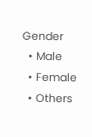Gender
  • Male
  • Female
  • Others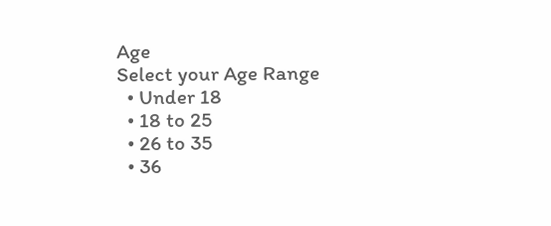Age
Select your Age Range
  • Under 18
  • 18 to 25
  • 26 to 35
  • 36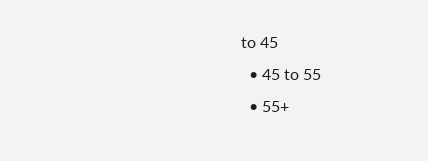to 45
  • 45 to 55
  • 55+